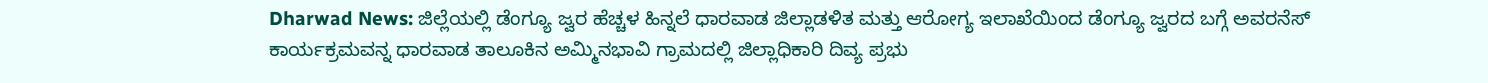Dharwad News: ಜಿಲ್ಲೆಯಲ್ಲಿ ಡೆಂಗ್ಯೂ ಜ್ವರ ಹೆಚ್ಚಳ ಹಿನ್ನಲೆ ಧಾರವಾಡ ಜಿಲ್ಲಾಡಳಿತ ಮತ್ತು ಆರೋಗ್ಯ ಇಲಾಖೆಯಿಂದ ಡೆಂಗ್ಯೂ ಜ್ವರದ ಬಗ್ಗೆ ಅವರನೆಸ್ ಕಾರ್ಯಕ್ರಮವನ್ನ ಧಾರವಾಡ ತಾಲೂಕಿನ ಅಮ್ಮಿನಭಾವಿ ಗ್ರಾಮದಲ್ಲಿ ಜಿಲ್ಲಾಧಿಕಾರಿ ದಿವ್ಯ ಪ್ರಭು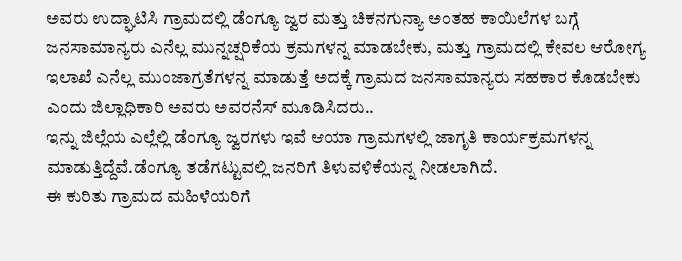ಅವರು ಉದ್ಘಾಟಿಸಿ ಗ್ರಾಮದಲ್ಲಿ ಡೆಂಗ್ಯೂ ಜ್ವರ ಮತ್ತು ಚಿಕನಗುನ್ಯಾ ಅಂತಹ ಕಾಯಿಲೆಗಳ ಬಗ್ಗೆ ಜನಸಾಮಾನ್ಯರು ಎನೆಲ್ಲ ಮುನ್ನಚ್ಷರಿಕೆಯ ಕ್ರಮಗಳನ್ನ ಮಾಡಬೇಕು, ಮತ್ತು ಗ್ರಾಮದಲ್ಲಿ ಕೇವಲ ಆರೋಗ್ಯ ಇಲಾಖೆ ಎನೆಲ್ಲ ಮುಂಜಾಗ್ರತೆಗಳನ್ನ ಮಾಡುತ್ತೆ ಅದಕ್ಕೆ ಗ್ರಾಮದ ಜನಸಾಮಾನ್ಯರು ಸಹಕಾರ ಕೊಡಬೇಕು ಎಂದು ಜಿಲ್ಲಾಧಿಕಾರಿ ಅವರು ಅವರನೆಸ್ ಮೂಡಿಸಿದರು..
ಇನ್ನು ಜಿಲ್ಲೆಯ ಎಲ್ಲೆಲ್ಲಿ ಡೆಂಗ್ಯೂ ಜ್ವರಗಳು ಇವೆ ಆಯಾ ಗ್ರಾಮಗಳಲ್ಲಿ ಜಾಗೃತಿ ಕಾರ್ಯಕ್ರಮಗಳನ್ನ ಮಾಡುತ್ತಿದ್ದೆವೆ.ಡೆಂಗ್ಯೂ ತಡೆಗಟ್ಟುವಲ್ಲಿ ಜನರಿಗೆ ತಿಳುವಳಿಕೆಯನ್ನ ನೀಡಲಾಗಿದೆ.
ಈ ಕುರಿತು ಗ್ರಾಮದ ಮಹಿಳೆಯರಿಗೆ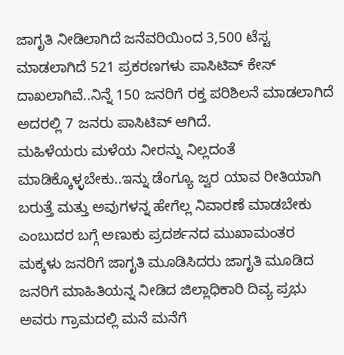ಜಾಗೃತಿ ನೀಡಿಲಾಗಿದೆ ಜನೆವರಿಯಿಂದ 3,500 ಟೆಸ್ಟ ಮಾಡಲಾಗಿದೆ 521 ಪ್ರಕರಣಗಳು ಪಾಸಿಟಿವ್ ಕೇಸ್ ದಾಖಲಾಗಿವೆ..ನಿನ್ನೆ 150 ಜನರಿಗೆ ರಕ್ತ ಪರಿಶಿಲನೆ ಮಾಡಲಾಗಿದೆ ಅದರಲ್ಲಿ 7 ಜನರು ಪಾಸಿಟಿವ್ ಆಗಿದೆ.
ಮಹಿಳೆಯರು ಮಳೆಯ ನೀರನ್ನು ನಿಲ್ಲದಂತೆ ಮಾಡಿಕ್ಕೊಳ್ಳಬೇಕು..ಇನ್ನು ಡೆಂಗ್ಯೂ ಜ್ವರ ಯಾವ ರೀತಿಯಾಗಿ ಬರುತ್ತೆ ಮತ್ತು ಅವುಗಳನ್ನ ಹೇಗೆಲ್ಲ ನಿವಾರಣೆ ಮಾಡಬೇಕು ಎಂಬುದರ ಬಗ್ಗೆ ಅಣುಕು ಪ್ರದರ್ಶನದ ಮುಖಾಮಂತರ ಮಕ್ಕಳು ಜನರಿಗೆ ಜಾಗೃತಿ ಮೂಡಿಸಿದರು ಜಾಗೃತಿ ಮೂಡಿದ ಜನರಿಗೆ ಮಾಹಿತಿಯನ್ನ ನೀಡಿದ ಜಿಲ್ಲಾಧಿಕಾರಿ ದಿವ್ಯ ಪ್ರಭು ಅವರು ಗ್ರಾಮದಲ್ಲಿ ಮನೆ ಮನೆಗೆ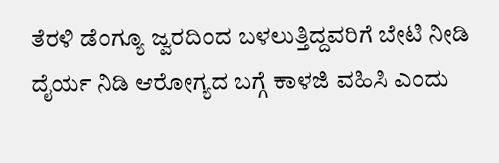ತೆರಳಿ ಡೆಂಗ್ಯೂ ಜ್ವರದಿಂದ ಬಳಲುತ್ತಿದ್ದವರಿಗೆ ಬೇಟಿ ನೀಡಿ ದೈರ್ಯ ನಿಡಿ ಆರೋಗ್ಯದ ಬಗ್ಗೆ ಕಾಳಜಿ ವಹಿಸಿ ಎಂದು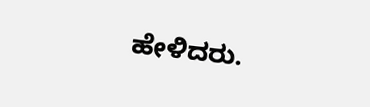ಹೇಳಿದರು.